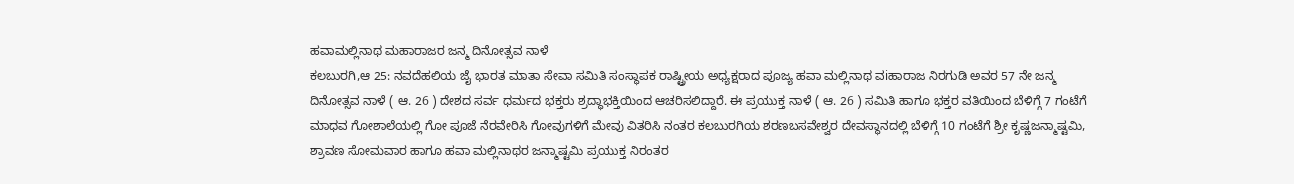ಹವಾಮಲ್ಲಿನಾಥ ಮಹಾರಾಜರ ಜನ್ಮ ದಿನೋತ್ಸವ ನಾಳೆ
ಕಲಬುರಗಿ,ಆ 25: ನವದೆಹಲಿಯ ಜೈ ಭಾರತ ಮಾತಾ ಸೇವಾ ಸಮಿತಿ ಸಂಸ್ಥಾಪಕ ರಾಷ್ಟ್ರೀಯ ಅಧ್ಯಕ್ಷರಾದ ಪೂಜ್ಯ ಹವಾ ಮಲ್ಲಿನಾಥ ವiಹಾರಾಜ ನಿರಗುಡಿ ಅವರ 57 ನೇ ಜನ್ಮ ದಿನೋತ್ಸವ ನಾಳೆ ( ಆ. 26 ) ದೇಶದ ಸರ್ವ ಧರ್ಮದ ಭಕ್ತರು ಶ್ರದ್ಧಾಭಕ್ತಿಯಿಂದ ಆಚರಿಸಲಿದ್ದಾರೆ. ಈ ಪ್ರಯುಕ್ತ ನಾಳೆ ( ಆ. 26 ) ಸಮಿತಿ ಹಾಗೂ ಭಕ್ತರ ವತಿಯಿಂದ ಬೆಳಿಗ್ಗೆ 7 ಗಂಟೆಗೆ ಮಾಧವ ಗೋಶಾಲೆಯಲ್ಲಿ ಗೋ ಪೂಜೆ ನೆರವೇರಿಸಿ ಗೋವುಗಳಿಗೆ ಮೇವು ವಿತರಿಸಿ ನಂತರ ಕಲಬುರಗಿಯ ಶರಣಬಸವೇಶ್ವರ ದೇವಸ್ಥಾನದಲ್ಲಿ ಬೆಳಿಗ್ಗೆ 10 ಗಂಟೆಗೆ ಶ್ರೀ ಕೃಷ್ಣಜನ್ಮಾಷ್ಟಮಿ, ಶ್ರಾವಣ ಸೋಮವಾರ ಹಾಗೂ ಹವಾ ಮಲ್ಲಿನಾಥರ ಜನ್ಮಾಷ್ಟಮಿ ಪ್ರಯುಕ್ತ ನಿರಂತರ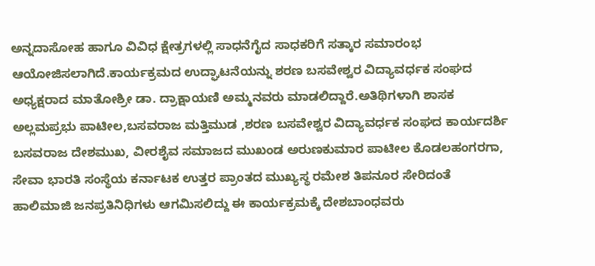ಅನ್ನದಾಸೋಹ ಹಾಗೂ ವಿವಿಧ ಕ್ಷೇತ್ರಗಳಲ್ಲಿ ಸಾಧನೆಗೈದ ಸಾಧಕರಿಗೆ ಸತ್ಕಾರ ಸಮಾರಂಭ ಆಯೋಜಿಸಲಾಗಿದೆ.ಕಾರ್ಯಕ್ರಮದ ಉದ್ಘಾಟನೆಯನ್ನು ಶರಣ ಬಸವೇಶ್ವರ ವಿದ್ಯಾವರ್ಧಕ ಸಂಘದ ಅಧ್ಯಕ್ಷರಾದ ಮಾತೋಶ್ರೀ ಡಾ. ದ್ರಾಕ್ಷಾಯಣಿ ಅಮ್ಮನವರು ಮಾಡಲಿದ್ದಾರೆ.ಅತಿಥಿಗಳಾಗಿ ಶಾಸಕ ಅಲ್ಲಮಪ್ರಭು ಪಾಟೀಲ,ಬಸವರಾಜ ಮತ್ತಿಮುಡ ,ಶರಣ ಬಸವೇಶ್ವರ ವಿದ್ಯಾವರ್ಧಕ ಸಂಘದ ಕಾರ್ಯದರ್ಶಿ ಬಸವರಾಜ ದೇಶಮುಖ, ವೀರಶೈವ ಸಮಾಜದ ಮುಖಂಡ ಅರುಣಕುಮಾರ ಪಾಟೀಲ ಕೊಡಲಹಂಗರಗಾ, ಸೇವಾ ಭಾರತಿ ಸಂಸ್ಥೆಯ ಕರ್ನಾಟಕ ಉತ್ತರ ಪ್ರಾಂತದ ಮುಖ್ಯಸ್ಥ ರಮೇಶ ತಿಪನೂರ ಸೇರಿದಂತೆ ಹಾಲಿಮಾಜಿ ಜನಪ್ರತಿನಿಧಿಗಳು ಆಗಮಿಸಲಿದ್ದು ಈ ಕಾರ್ಯಕ್ರಮಕ್ಕೆ ದೇಶಬಾಂಧವರು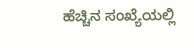ಹೆಚ್ಚಿನ ಸಂಖ್ಯೆಯಲ್ಲಿ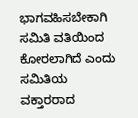ಭಾಗವಹಿಸಬೇಕಾಗಿ ಸಮಿತಿ ವತಿಯಿಂದ ಕೋರಲಾಗಿದೆ ಎಂದು ಸಮಿತಿಯ ವಕ್ತಾರರಾದ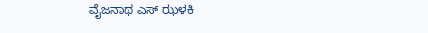ವೈಜನಾಥ ಎಸ್ ಝಳಕಿ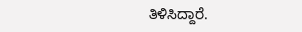ತಿಳಿಸಿದ್ದಾರೆ.